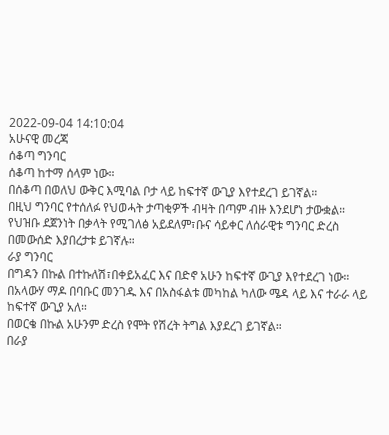2022-09-04 14:10:04
አሁናዊ መረጃ
ሰቆጣ ግንባር
ሰቆጣ ከተማ ሰላም ነው።
በሰቆጣ በወለህ ውቅር እሚባል ቦታ ላይ ከፍተኛ ውጊያ እየተደረገ ይገኛል።
በዚህ ግንባር የተሰለፉ የህወሓት ታጣቂዎች ብዛት በጣም ብዙ እንደሆነ ታውቋል።
የህዝቡ ደጀንነት በቃላት የሚገለፅ አይደለም፣ቡና ሳይቀር ለሰራዊቱ ግንባር ድረስ በመውሰድ እያበረታቱ ይገኛሉ።
ራያ ግንባር
በግዳን በኩል በተኩለሽ፣በቀይአፈር እና በድኖ አሁን ከፍተኛ ውጊያ እየተደረገ ነው።
በአላውሃ ማዶ በባቡር መንገዱ እና በአስፋልቱ መካከል ካለው ሜዳ ላይ እና ተራራ ላይ ከፍተኛ ውጊያ አለ።
በወርቄ በኩል አሁንም ድረስ የሞት የሽረት ትግል እያደረገ ይገኛል።
በራያ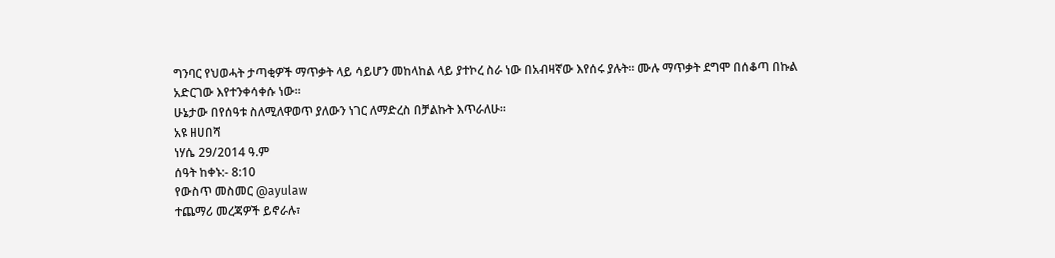ግንባር የህወሓት ታጣቂዎች ማጥቃት ላይ ሳይሆን መከላከል ላይ ያተኮረ ስራ ነው በአብዛኛው እየሰሩ ያሉት። ሙሉ ማጥቃት ደግሞ በሰቆጣ በኩል አድርገው እየተንቀሳቀሱ ነው።
ሁኔታው በየሰዓቱ ስለሚለዋወጥ ያለውን ነገር ለማድረስ በቻልኩት እጥራለሁ።
አዩ ዘሀበሻ
ነሃሴ 29/2014 ዓ.ም
ሰዓት ከቀኑ:- 8:10
የውስጥ መስመር @ayulaw
ተጨማሪ መረጃዎች ይኖራሉ፣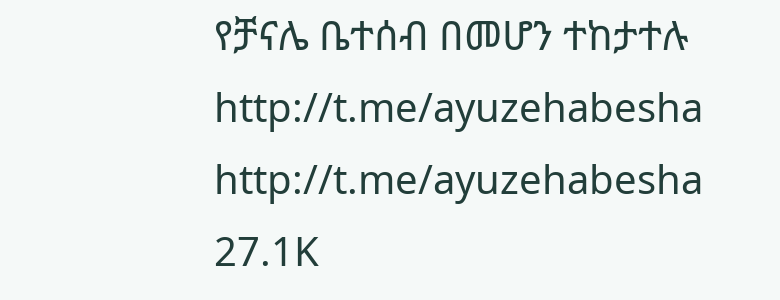የቻናሌ ቤተሰብ በመሆን ተከታተሉ
http://t.me/ayuzehabesha http://t.me/ayuzehabesha
27.1K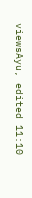viewsAyu, edited 11:10